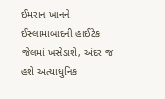ઈમરાન ખાનને ઈસ્લામાબાદની હાઈટેક જેલમાં ખસેડાશે, અંદર જ હશે અત્યાધુનિક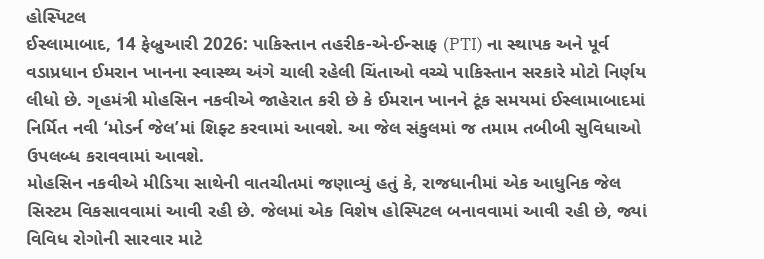હોસ્પિટલ
ઈસ્લામાબાદ, 14 ફેબ્રુઆરી 2026: પાકિસ્તાન તહરીક-એ-ઈન્સાફ (PTI) ના સ્થાપક અને પૂર્વ વડાપ્રધાન ઈમરાન ખાનના સ્વાસ્થ્ય અંગે ચાલી રહેલી ચિંતાઓ વચ્ચે પાકિસ્તાન સરકારે મોટો નિર્ણય લીધો છે. ગૃહમંત્રી મોહસિન નકવીએ જાહેરાત કરી છે કે ઈમરાન ખાનને ટૂંક સમયમાં ઈસ્લામાબાદમાં નિર્મિત નવી ‘મોડર્ન જેલ’માં શિફ્ટ કરવામાં આવશે. આ જેલ સંકુલમાં જ તમામ તબીબી સુવિધાઓ ઉપલબ્ધ કરાવવામાં આવશે.
મોહસિન નકવીએ મીડિયા સાથેની વાતચીતમાં જણાવ્યું હતું કે, રાજધાનીમાં એક આધુનિક જેલ સિસ્ટમ વિકસાવવામાં આવી રહી છે. જેલમાં એક વિશેષ હોસ્પિટલ બનાવવામાં આવી રહી છે, જ્યાં વિવિધ રોગોની સારવાર માટે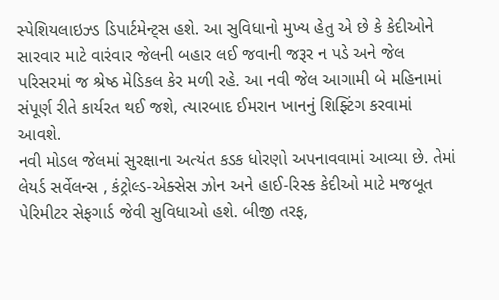સ્પેશિયલાઇઝ્ડ ડિપાર્ટમેન્ટ્સ હશે. આ સુવિધાનો મુખ્ય હેતુ એ છે કે કેદીઓને સારવાર માટે વારંવાર જેલની બહાર લઈ જવાની જરૂર ન પડે અને જેલ પરિસરમાં જ શ્રેષ્ઠ મેડિકલ કેર મળી રહે. આ નવી જેલ આગામી બે મહિનામાં સંપૂર્ણ રીતે કાર્યરત થઈ જશે, ત્યારબાદ ઈમરાન ખાનનું શિફ્ટિંગ કરવામાં આવશે.
નવી મોડલ જેલમાં સુરક્ષાના અત્યંત કડક ધોરણો અપનાવવામાં આવ્યા છે. તેમાં લેયર્ડ સર્વેલન્સ , કંટ્રોલ્ડ-એક્સેસ ઝોન અને હાઈ-રિસ્ક કેદીઓ માટે મજબૂત પેરિમીટર સેફગાર્ડ જેવી સુવિધાઓ હશે. બીજી તરફ,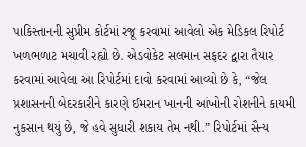પાકિસ્તાનની સુપ્રીમ કોર્ટમાં રજૂ કરવામાં આવેલો એક મેડિકલ રિપોર્ટ ખળભળાટ મચાવી રહ્યો છે. એડવોકેટ સલમાન સફદર દ્વારા તૈયાર કરવામાં આવેલા આ રિપોર્ટમાં દાવો કરવામાં આવ્યો છે કે, “જેલ પ્રશાસનની બેદરકારીને કારણે ઈમરાન ખાનની આંખોની રોશનીને કાયમી નુકસાન થયું છે, જે હવે સુધારી શકાય તેમ નથી.” રિપોર્ટમાં સૈન્ય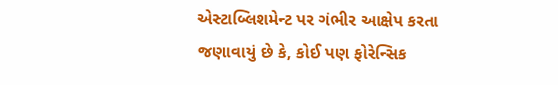એસ્ટાબ્લિશમેન્ટ પર ગંભીર આક્ષેપ કરતા જણાવાયું છે કે, કોઈ પણ ફોરેન્સિક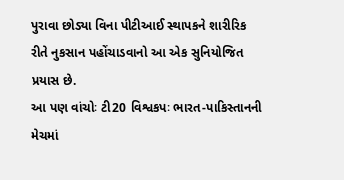પુરાવા છોડ્યા વિના પીટીઆઈ સ્થાપકને શારીરિક રીતે નુકસાન પહોંચાડવાનો આ એક સુનિયોજિત પ્રયાસ છે.
આ પણ વાંચોઃ ટી20 વિશ્વકપઃ ભારત-પાકિસ્તાનની મેચમાં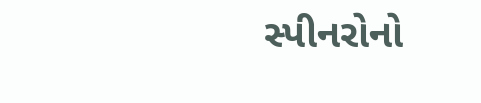સ્પીનરોનો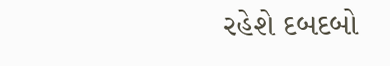રહેશે દબદબો